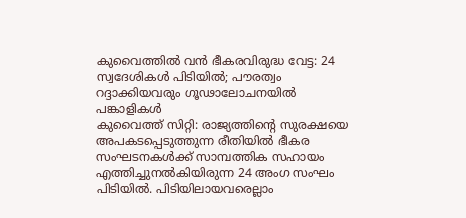കുവൈത്തിൽ വൻ ഭീകരവിരുദ്ധ വേട്ട: 24 സ്വദേശികൾ പിടിയിൽ; പൗരത്വം റദ്ദാക്കിയവരും ഗൂഢാലോചനയിൽ പങ്കാളികൾ
കുവൈത്ത് സിറ്റി: രാജ്യത്തിന്റെ സുരക്ഷയെ അപകടപ്പെടുത്തുന്ന രീതിയിൽ ഭീകര സംഘടനകൾക്ക് സാമ്പത്തിക സഹായം എത്തിച്ചുനൽകിയിരുന്ന 24 അംഗ സംഘം പിടിയിൽ. പിടിയിലായവരെല്ലാം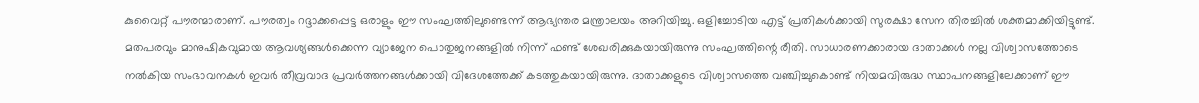കുവൈറ്റ് പൗരന്മാരാണ്. പൗരത്വം റദ്ദാക്കപ്പെട്ട ഒരാളും ഈ സംഘത്തിലുണ്ടെന്ന് ആഭ്യന്തര മന്ത്രാലയം അറിയിച്ചു. ഒളിച്ചോടിയ എട്ട് പ്രതികൾക്കായി സുരക്ഷാ സേന തിരച്ചിൽ ശക്തമാക്കിയിട്ടുണ്ട്.
മതപരവും മാനുഷികവുമായ ആവശ്യങ്ങൾക്കെന്ന വ്യാജേന പൊതുജനങ്ങളിൽ നിന്ന് ഫണ്ട് ശേഖരിക്കുകയായിരുന്നു സംഘത്തിന്റെ രീതി. സാധാരണക്കാരായ ദാതാക്കൾ നല്ല വിശ്വാസത്തോടെ നൽകിയ സംഭാവനകൾ ഇവർ തീവ്രവാദ പ്രവർത്തനങ്ങൾക്കായി വിദേശത്തേക്ക് കടത്തുകയായിരുന്നു. ദാതാക്കളുടെ വിശ്വാസത്തെ വഞ്ചിച്ചുകൊണ്ട് നിയമവിരുദ്ധ സ്ഥാപനങ്ങളിലേക്കാണ് ഈ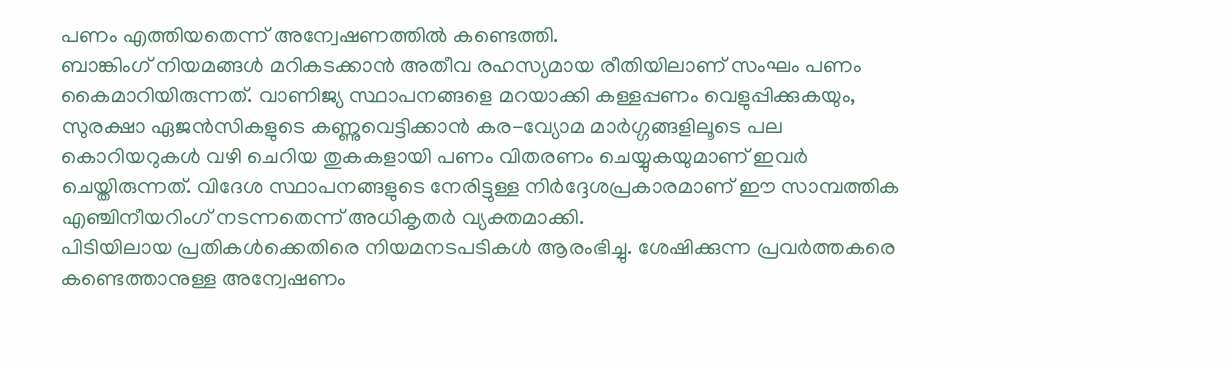പണം എത്തിയതെന്ന് അന്വേഷണത്തിൽ കണ്ടെത്തി.
ബാങ്കിംഗ് നിയമങ്ങൾ മറികടക്കാൻ അതീവ രഹസ്യമായ രീതിയിലാണ് സംഘം പണം കൈമാറിയിരുന്നത്. വാണിജ്യ സ്ഥാപനങ്ങളെ മറയാക്കി കള്ളപ്പണം വെളുപ്പിക്കുകയും, സുരക്ഷാ ഏജൻസികളുടെ കണ്ണുവെട്ടിക്കാൻ കര-വ്യോമ മാർഗ്ഗങ്ങളിലൂടെ പല കൊറിയറുകൾ വഴി ചെറിയ തുകകളായി പണം വിതരണം ചെയ്യുകയുമാണ് ഇവർ ചെയ്തിരുന്നത്. വിദേശ സ്ഥാപനങ്ങളുടെ നേരിട്ടുള്ള നിർദ്ദേശപ്രകാരമാണ് ഈ സാമ്പത്തിക എഞ്ചിനീയറിംഗ് നടന്നതെന്ന് അധികൃതർ വ്യക്തമാക്കി.
പിടിയിലായ പ്രതികൾക്കെതിരെ നിയമനടപടികൾ ആരംഭിച്ചു. ശേഷിക്കുന്ന പ്രവർത്തകരെ കണ്ടെത്താനുള്ള അന്വേഷണം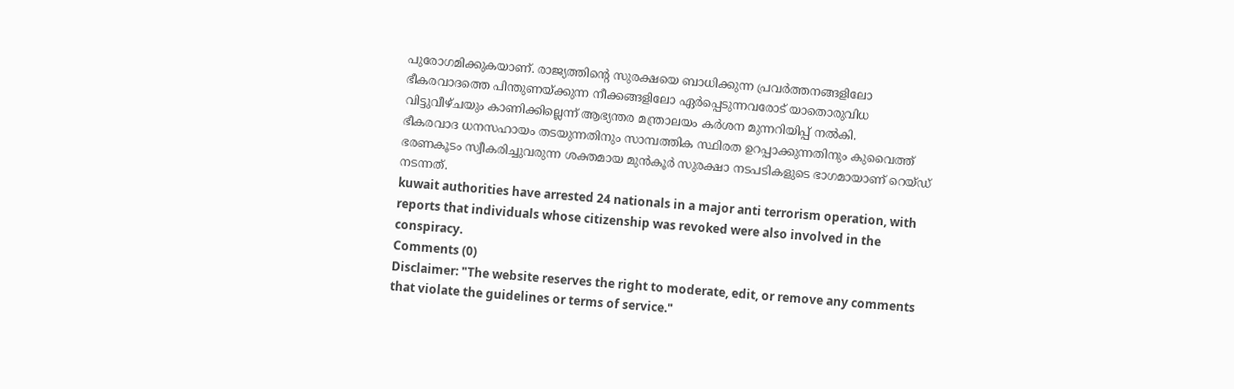പുരോഗമിക്കുകയാണ്. രാജ്യത്തിന്റെ സുരക്ഷയെ ബാധിക്കുന്ന പ്രവർത്തനങ്ങളിലോ ഭീകരവാദത്തെ പിന്തുണയ്ക്കുന്ന നീക്കങ്ങളിലോ ഏർപ്പെടുന്നവരോട് യാതൊരുവിധ വിട്ടുവീഴ്ചയും കാണിക്കില്ലെന്ന് ആഭ്യന്തര മന്ത്രാലയം കർശന മുന്നറിയിപ്പ് നൽകി.
ഭീകരവാദ ധനസഹായം തടയുന്നതിനും സാമ്പത്തിക സ്ഥിരത ഉറപ്പാക്കുന്നതിനും കുവൈത്ത് ഭരണകൂടം സ്വീകരിച്ചുവരുന്ന ശക്തമായ മുൻകൂർ സുരക്ഷാ നടപടികളുടെ ഭാഗമായാണ് റെയ്ഡ് നടന്നത്.
kuwait authorities have arrested 24 nationals in a major anti terrorism operation, with reports that individuals whose citizenship was revoked were also involved in the conspiracy.
Comments (0)
Disclaimer: "The website reserves the right to moderate, edit, or remove any comments that violate the guidelines or terms of service."